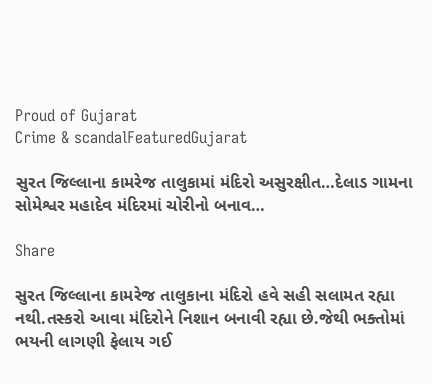Proud of Gujarat
Crime & scandalFeaturedGujarat

સુરત જિલ્લાના કામરેજ તાલુકામાં મંદિરો અસુરક્ષીત…દેલાડ ગામના સોમેશ્વર મહાદેવ મંદિરમાં ચોરીનો બનાવ…

Share

સુરત જિલ્લાના કામરેજ તાલુકાના મંદિરો હવે સહી સલામત રહ્યા નથી.તસ્કરો આવા મંદિરોને નિશાન બનાવી રહ્યા છે.જેથી ભક્તોમાં ભયની લાગણી ફેલાય ગઈ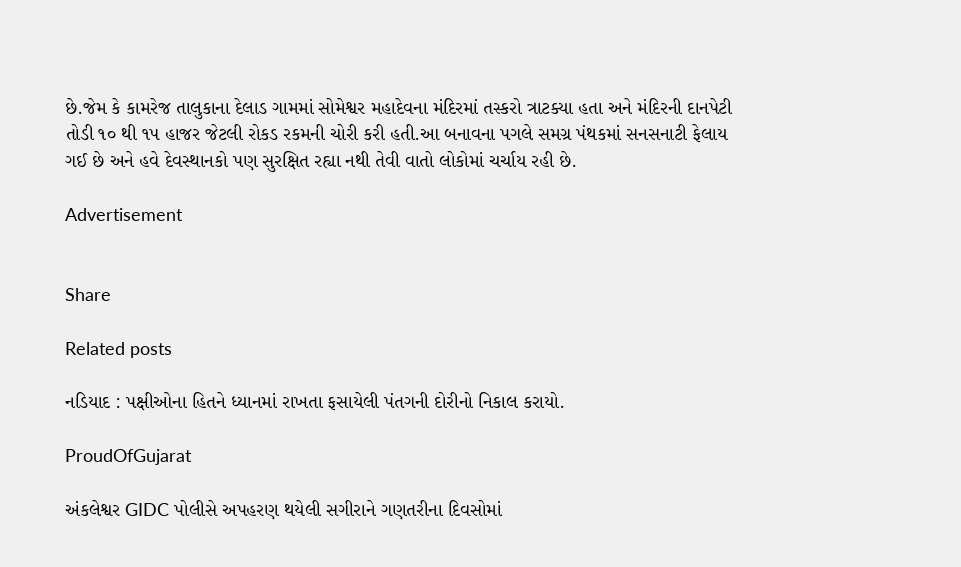છે.જેમ કે કામરેજ તાલુકાના દેલાડ ગામમાં સોમેશ્વર મહાદેવના મંદિરમાં તસ્કરો ત્રાટક્યા હતા અને મંદિરની દાનપેટી તોડી ૧૦ થી ૧૫ હાજર જેટલી રોકડ રકમની ચોરી કરી હતી.આ બનાવના પગલે સમગ્ર પંથકમાં સનસનાટી ફેલાય ગઈ છે અને હવે દેવસ્થાનકો પણ સુરક્ષિત રહ્યા નથી તેવી વાતો લોકોમાં ચર્ચાય રહી છે.

Advertisement


Share

Related posts

નડિયાદ : પક્ષીઓના હિતને ધ્યાનમાં રાખતા ફસાયેલી પંતગની દોરીનો નિકાલ કરાયો.

ProudOfGujarat

અંકલેશ્વર GIDC પોલીસે અપહરણ થયેલી સગીરાને ગણતરીના દિવસોમાં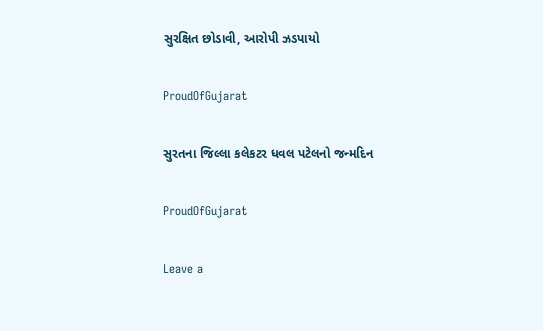સુરક્ષિત છોડાવી, આરોપી ઝડપાયો

ProudOfGujarat

સુરતના જિલ્લા કલેકટર ધવલ પટેલનો જન્મદિન

ProudOfGujarat

Leave a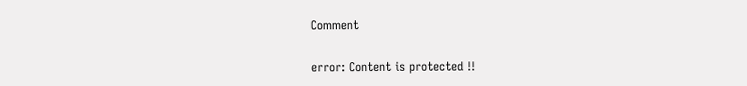Comment

error: Content is protected !!